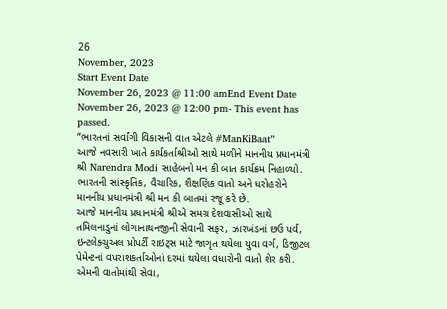26
November, 2023
Start Event Date
November 26, 2023 @ 11:00 amEnd Event Date
November 26, 2023 @ 12:00 pm- This event has passed.
“ભારતનાં સર્વાંગી વિકાસની વાત એટલે #ManKiBaat”
આજે નવસારી ખાતે કાર્યકર્તાશ્રીઓ સાથે મળીને માનનીય પ્રધાનમંત્રી શ્રી Narendra Modi સાહેબનો મન કી બાત કાર્યક્રમ નિહાળ્યો. ભારતની સાંસ્કૃતિક, વૈચારિક, શૈક્ષણિક વાતો અને ધરોહરોને માનનીય પ્રધાનમંત્રી શ્રી મન કી બાતમાં રજૂ કરે છે.
આજે માનનીય પ્રધાનમંત્રી શ્રીએ સમગ્ર દેશવાસીઓ સાથે તમિલનાડુનાં લોગાનાથનજીની સેવાની સફર, ઝારખંડનાં છઉ પર્વ, ઇન્ટલેક્ચુઅલ પ્રોપર્ટી રાઇટ્સ માટે જાગૃત થયેલા યુવા વર્ગ, ડિજીટલ પેમેન્ટનાં વપરાશકર્તાઓનાં દરમાં થયેલા વધારોની વાતો શેર કરી. એમની વાતોમાંથી સેવા,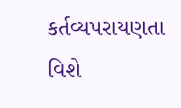કર્તવ્યપરાયણતા વિશે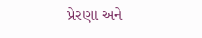પ્રેરણા અને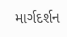માર્ગદર્શન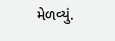મેળવ્યું.